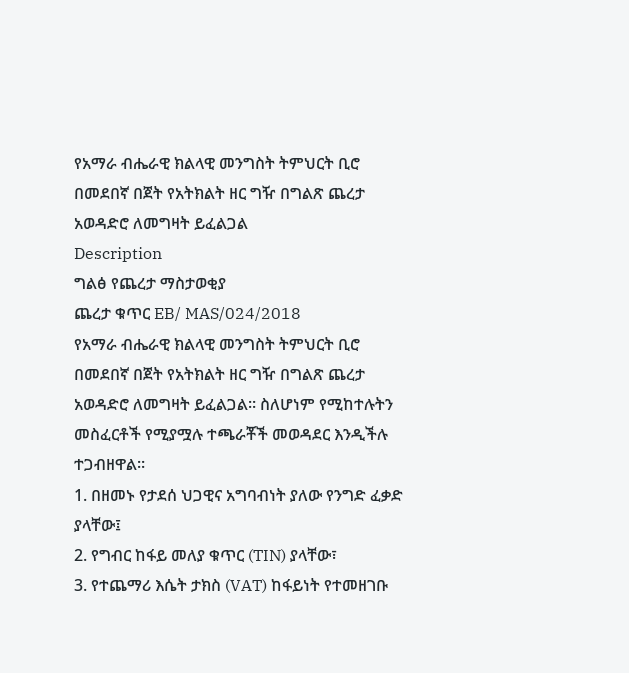የአማራ ብሔራዊ ክልላዊ መንግስት ትምህርት ቢሮ በመደበኛ በጀት የአትክልት ዘር ግዥ በግልጽ ጨረታ አወዳድሮ ለመግዛት ይፈልጋል
Description
ግልፅ የጨረታ ማስታወቂያ
ጨረታ ቁጥር EB/ MAS/024/2018
የአማራ ብሔራዊ ክልላዊ መንግስት ትምህርት ቢሮ በመደበኛ በጀት የአትክልት ዘር ግዥ በግልጽ ጨረታ አወዳድሮ ለመግዛት ይፈልጋል። ስለሆነም የሚከተሉትን መስፈርቶች የሚያሟሉ ተጫራቾች መወዳደር እንዲችሉ ተጋብዘዋል።
1. በዘመኑ የታደሰ ህጋዊና አግባብነት ያለው የንግድ ፈቃድ ያላቸው፤
2. የግብር ከፋይ መለያ ቁጥር (TIN) ያላቸው፣
3. የተጨማሪ እሴት ታክስ (VAT) ከፋይነት የተመዘገቡ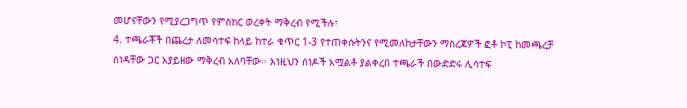መሆናቸውን የሚያረጋግጥ የምስክር ወረቀት ማቅረብ የሚችሉ፣
4. ተጫራቾች በጨረታ ለመሳተፍ ከላይ ከተራ ቁጥር 1-3 የተጠቀሱትንና የሚመለከታቸውን ማስረጃዎች ፎቶ ኮፒ ከመጫረቻ ሰነዳቸው ጋር አያይዘው ማቅረብ አለባቸው፡፡ እነዚህን ሰነዶች አሟልቶ ያልቀረበ ተጫራች በውድድሩ ሊሳተፍ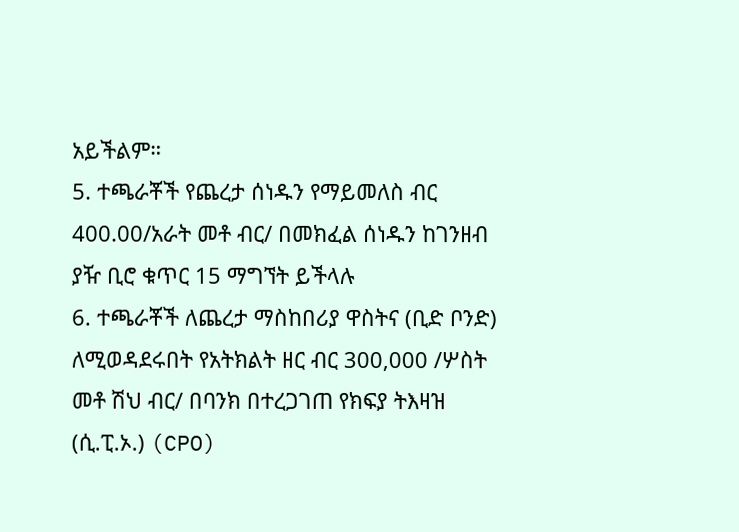አይችልም።
5. ተጫራቾች የጨረታ ሰነዱን የማይመለስ ብር 400.00/አራት መቶ ብር/ በመክፈል ሰነዱን ከገንዘብ ያዥ ቢሮ ቁጥር 15 ማግኘት ይችላሉ
6. ተጫራቾች ለጨረታ ማስከበሪያ ዋስትና (ቢድ ቦንድ) ለሚወዳደሩበት የአትክልት ዘር ብር 300,000 /ሦስት መቶ ሽህ ብር/ በባንክ በተረጋገጠ የክፍያ ትእዛዝ (ሲ.ፒ.ኦ.) (CPO)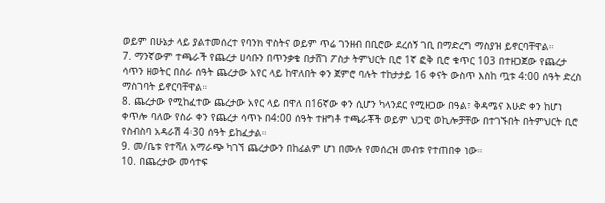ወይም በሁኔታ ላይ ያልተመሰረተ የባንክ ዋስትና ወይም ጥሬ ገንዘብ በቢሮው ደረሰኝ ገቢ በማድረግ ማስያዝ ይኖርባቸዋል።
7. ማንኛውም ተጫራች የጨረታ ሀሳቡን በጥንቃቄ በታሸገ ፖስታ ትምህርት ቢሮ 1ኛ ፎቅ ቢሮ ቁጥር 103 በተዘጋጀው የጨረታ ሳጥን ዘወትር በስራ ሰዓት ጨረታው አየር ላይ ከዋለበት ቀን ጀምሮ ባሉት ተከታታይ 16 ቀናት ውስጥ እስከ ጧቱ 4:00 ሰዓት ድረስ ማስገባት ይኖርባቸዋል።
8. ጨረታው የሚከፈተው ጨረታው አየር ላይ በዋለ በ16ኛው ቀን ሲሆን ካላንደር የሚዘጋው በዓል፣ ቅዳሜና እሁድ ቀን ከሆነ ቀጥሎ ባለው የስራ ቀን የጨረታ ሳጥኑ በ4:00 ሰዓት ተዘግቶ ተጫራቾች ወይም ህጋዊ ወኪሎቻቸው በተገኙበት በትምህርት ቢሮ የስብስባ አዳራሽ 4፡30 ሰዓት ይከፈታል።
9. መ/ቤቱ የተሻለ አማራጭ ካገኘ ጨረታውን በከፊልም ሆነ በሙሉ የመሰረዝ መብቱ የተጠበቀ ነው።
10. በጨረታው መሳተፍ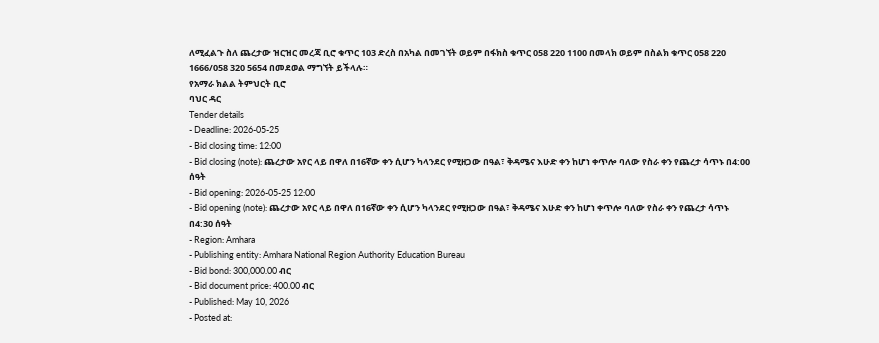ለሚፈልጉ ስለ ጨረታው ዝርዝር መረጃ ቢሮ ቁጥር 103 ድረስ በአካል በመገኘት ወይም በፋክስ ቁጥር 058 220 1100 በመላክ ወይም በስልክ ቁጥር 058 220 1666/058 320 5654 በመደወል ማግኘት ይችላሉ።
የአማራ ክልል ትምህርት ቢሮ
ባህር ዳር
Tender details
- Deadline: 2026-05-25
- Bid closing time: 12:00
- Bid closing (note): ጨረታው አየር ላይ በዋለ በ16ኛው ቀን ሲሆን ካላንደር የሚዘጋው በዓል፣ ቅዳሜና እሁድ ቀን ከሆነ ቀጥሎ ባለው የስራ ቀን የጨረታ ሳጥኑ በ4:00 ሰዓት
- Bid opening: 2026-05-25 12:00
- Bid opening (note): ጨረታው አየር ላይ በዋለ በ16ኛው ቀን ሲሆን ካላንደር የሚዘጋው በዓል፣ ቅዳሜና እሁድ ቀን ከሆነ ቀጥሎ ባለው የስራ ቀን የጨረታ ሳጥኑ በ4:30 ሰዓት
- Region: Amhara
- Publishing entity: Amhara National Region Authority Education Bureau
- Bid bond: 300,000.00 ብር
- Bid document price: 400.00 ብር
- Published: May 10, 2026
- Posted at: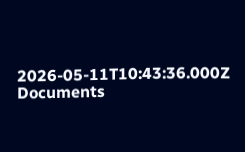2026-05-11T10:43:36.000Z
Documents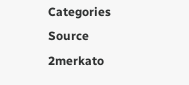Categories
Source
2merkato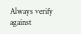Always verify against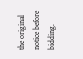the original notice before bidding.